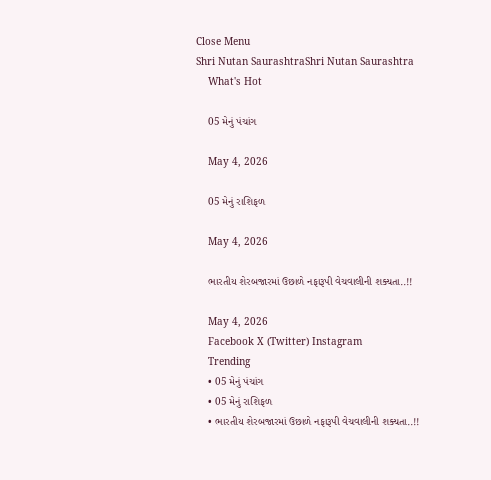Close Menu
Shri Nutan SaurashtraShri Nutan Saurashtra
    What's Hot

    05 મેનું પંચાંગ

    May 4, 2026

    05 મેનું રાશિફળ

    May 4, 2026

    ભારતીય શેરબજારમાં ઉછાળે નફારૂપી વેચવાલીની શક્યતા..!!

    May 4, 2026
    Facebook X (Twitter) Instagram
    Trending
    • 05 મેનું પંચાંગ
    • 05 મેનું રાશિફળ
    • ભારતીય શેરબજારમાં ઉછાળે નફારૂપી વેચવાલીની શક્યતા..!!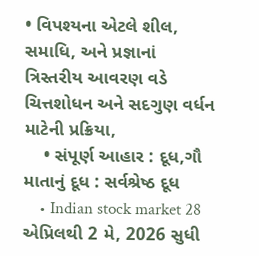• વિપશ્યના એટલે શીલ, સમાધિ, અને પ્રજ્ઞાનાં ત્રિસ્તરીય આવરણ વડે ચિત્તશોધન અને સદગુણ વર્ધન માટેની પ્રક્રિયા,
    • સંપૂર્ણ આહાર : દૂધ,ગૌ માતાનું દૂધ : સર્વશ્રેષ્ઠ દૂધ
    • Indian stock market 28 એપ્રિલથી 2 મે, 2026 સુધી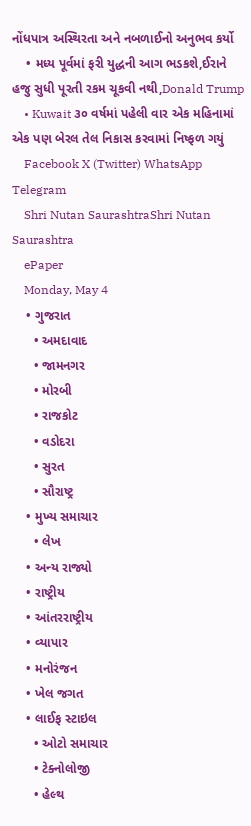નોંધપાત્ર અસ્થિરતા અને નબળાઈનો અનુભવ કર્યો
    • મધ્ય પૂર્વમાં ફરી યુદ્ધની આગ ભડકશે,ઈરાને હજુ સુધી પૂરતી રકમ ચૂકવી નથી,Donald Trump
    • Kuwait ૩૦ વર્ષમાં પહેલી વાર એક મહિનામાં એક પણ બેરલ તેલ નિકાસ કરવામાં નિષ્ફળ ગયું
    Facebook X (Twitter) WhatsApp Telegram
    Shri Nutan SaurashtraShri Nutan Saurashtra
    ePaper
    Monday, May 4
    • ગુજરાત
      • અમદાવાદ
      • જામનગર
      • મોરબી
      • રાજકોટ
      • વડોદરા
      • સુરત
      • સૌરાષ્ટ્ર
    • મુખ્ય સમાચાર
      • લેખ
    • અન્ય રાજ્યો
    • રાષ્ટ્રીય
    • આંતરરાષ્ટ્રીય
    • વ્યાપાર
    • મનોરંજન
    • ખેલ જગત
    • લાઈફ સ્ટાઇલ
      • ઓટો સમાચાર
      • ટેક્નોલોજી
      • હેલ્થ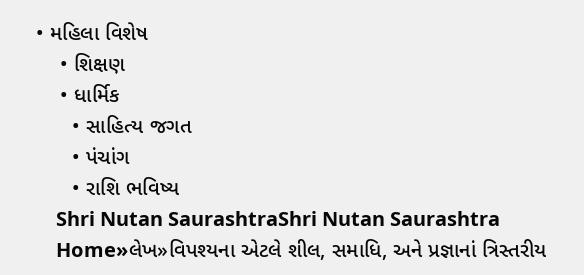• મહિલા વિશેષ
    • શિક્ષણ
    • ધાર્મિક
      • સાહિત્ય જગત
      • પંચાંગ
      • રાશિ ભવિષ્ય
    Shri Nutan SaurashtraShri Nutan Saurashtra
    Home»લેખ»વિપશ્યના એટલે શીલ, સમાધિ, અને પ્રજ્ઞાનાં ત્રિસ્તરીય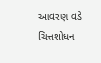આવરણ વડે ચિત્તશોધન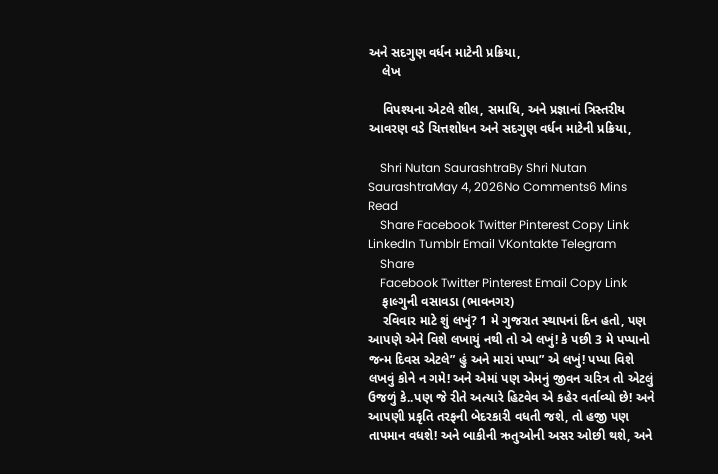અને સદગુણ વર્ધન માટેની પ્રક્રિયા,
    લેખ

    વિપશ્યના એટલે શીલ, સમાધિ, અને પ્રજ્ઞાનાં ત્રિસ્તરીય આવરણ વડે ચિત્તશોધન અને સદગુણ વર્ધન માટેની પ્રક્રિયા,

    Shri Nutan SaurashtraBy Shri Nutan SaurashtraMay 4, 2026No Comments6 Mins Read
    Share Facebook Twitter Pinterest Copy Link LinkedIn Tumblr Email VKontakte Telegram
    Share
    Facebook Twitter Pinterest Email Copy Link
    ફાલ્ગુની વસાવડા (ભાવનગર)
    રવિવાર માટે શું લખું? 1 મે ગુજરાત સ્થાપનાં દિન હતો, પણ આપણે એને વિશે લખાયું નથી તો એ લખું! કે પછી 3 મે પપ્પાનો જન્મ દિવસ એટલે” હું અને મારાં પપ્પા” એ લખું! પપ્પા વિશે લખવું કોને ન ગમે! અને એમાં પણ એમનું જીવન ચરિત્ર તો એટલું ઉજળું કે..પણ જે રીતે અત્યારે હિટવેવ એ કહેર વર્તાવ્યો છે! અને આપણી પ્રકૃતિ તરફની બેદરકારી વધતી જશે, તો હજી પણ તાપમાન વધશે! અને બાકીની ઋતુઓ‌ની અસર ઓછી થશે, અને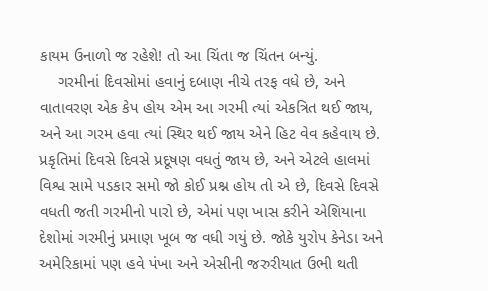કાયમ ઉનાળો‌ જ રહેશે! તો આ ચિંતા જ ચિંતન બન્યું.
    ગરમીનાં દિવસોમાં હવાનું દબાણ નીચે તરફ વધે છે, અને વાતાવરણ એક કેપ હોય એમ આ ગરમી ત્યાં એકત્રિત થઈ જાય, અને આ ગરમ હવા ત્યાં સ્થિર થઈ જાય એને હિટ વેવ કહેવાય છે‌.  પ્રકૃતિમાં દિવસે દિવસે પ્રદૂષણ વધતું જાય છે, અને એટલે હાલમાં વિશ્વ સામે પડકાર સમો જો કોઈ પ્રશ્ન હોય તો એ છે, દિવસે દિવસે વધતી જતી ગરમીનો પારો છે, એમાં પણ ખાસ કરીને એશિયાના દેશોમાં ગરમીનું પ્રમાણ ખૂબ જ વધી ગયું છે. જોકે યુરોપ કેનેડા અને અમેરિકામાં પણ હવે પંખા અને એસીની જરુરીયાત ઉભી થતી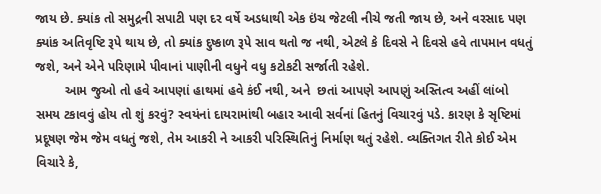જાય છે. ક્યાંક તો સમુદ્રની સપાટી પણ દર વર્ષે અડધાથી એક ઇંચ જેટલી નીચે જતી જાય છે, અને વરસાદ પણ ક્યાંક અતિવૃષ્ટિ રૂપે થાય છે, તો ક્યાંક દુષ્કાળ રૂપે સાવ થતો જ નથી, એટલે કે દિવસે ને દિવસે હવે તાપમાન વધતું જશે, અને એને પરિણામે પીવાનાં પાણીની વધુને વધુ કટોકટી સર્જાતી રહેશે.
        આમ જુઓ તો હવે આપણાં હાથમાં હવે કંઈ નથી, અને  છતાં આપણે આપણું અસ્તિત્વ અહીં લાંબો સમય ટકાવવું હોય તો શું કરવું? સ્વયંનાં દાયરામાંથી બહાર આવી સર્વનાં હિતનું વિચારવું પડે. કારણ કે સૃષ્ટિમાં પ્રદૂષણ જેમ જેમ વધતું જશે, તેમ આકરી ને આકરી પરિસ્થિતિનું નિર્માણ થતું રહેશે. વ્યક્તિગત રીતે કોઈ એમ વિચારે કે,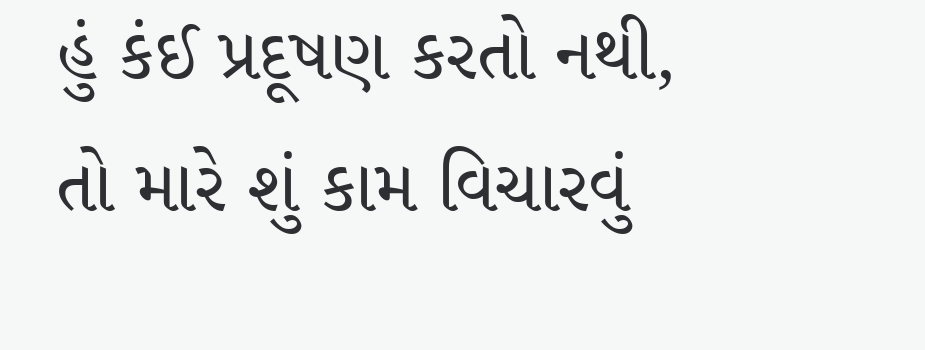હું કંઈ પ્રદૂષણ કરતો નથી, તો મારે શું કામ વિચારવું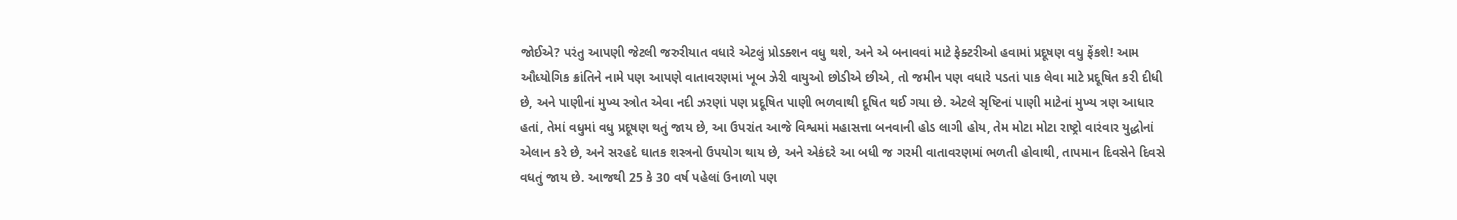જોઈએ? પરંતુ આપણી જેટલી જરુરીયાત વધારે એટલું પ્રોડક્શન વધુ થશે, અને એ બનાવવાં માટે ફેક્ટરીઓ હવામાં પ્રદૂષણ વધુ ફેંકશે! આમ ઔધ્યોગિક ક્રાંતિને નામે પણ આપણે વાતાવરણમાં ખૂબ ઝેરી વાયુઓ છોડીએ છીએ, તો જમીન પણ વધારે પડતાં પાક લેવા માટે પ્રદૂષિત કરી દીધી છે, અને પાણીનાં મુખ્ય સ્ત્રોત એવા નદી ઝરણાં પણ પ્રદૂષિત પાણી ભળવાથી દૂષિત થઈ ગયા છે. એટલે સૃષ્ટિનાં પાણી માટેનાં મુખ્ય ત્રણ આધાર હતાં, તેમાં વધુમાં વધુ પ્રદૂષણ થતું જાય છે, આ ઉપરાંત આજે વિશ્વમાં મહાસત્તા બનવાની હોડ લાગી હોય, તેમ મોટા મોટા રાષ્ટ્રો વારંવાર યુદ્ધોનાં એલાન કરે છે, અને સરહદે ઘાતક શસ્ત્રનો ઉપયોગ થાય છે, અને એકંદરે આ બધી જ ગરમી વાતાવરણમાં ભળતી હોવાથી, તાપમાન દિવસેને દિવસે વધતું જાય છે. આજથી 25 કે 30 વર્ષ પહેલાં ઉનાળો પણ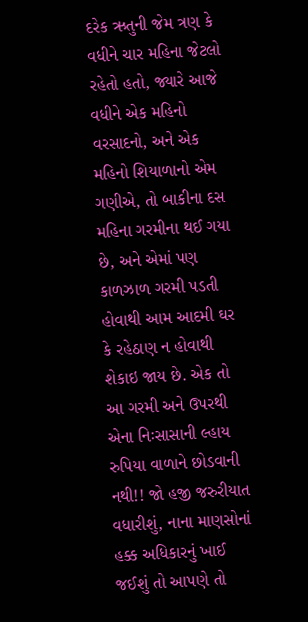દરેક ઋતુની જેમ ત્રણ કે વધીને ચાર મહિના જેટલો રહેતો હતો, જ્યારે આજે વધીને એક મહિનો વરસાદનો, અને એક મહિનો શિયાળાનો એમ ગણીએ, તો બાકીના દસ મહિના ગરમીના થઈ ગયા છે, અને એમાં પણ કાળઝાળ ગરમી પડતી હોવાથી આમ આદમી ઘર કે રહેઠાણ ન હોવાથી શેકાઇ જાય છે. એક તો આ ગરમી અને ઉપરથી એના નિઃસાસાની લ્હાય રુપિયા વાળાને છોડવાની નથી!! જો હજી જરુરીયાત વધારીશું, નાના માણસોનાં હક્ક અધિકારનું ખાઈ જઈશું તો આપણે તો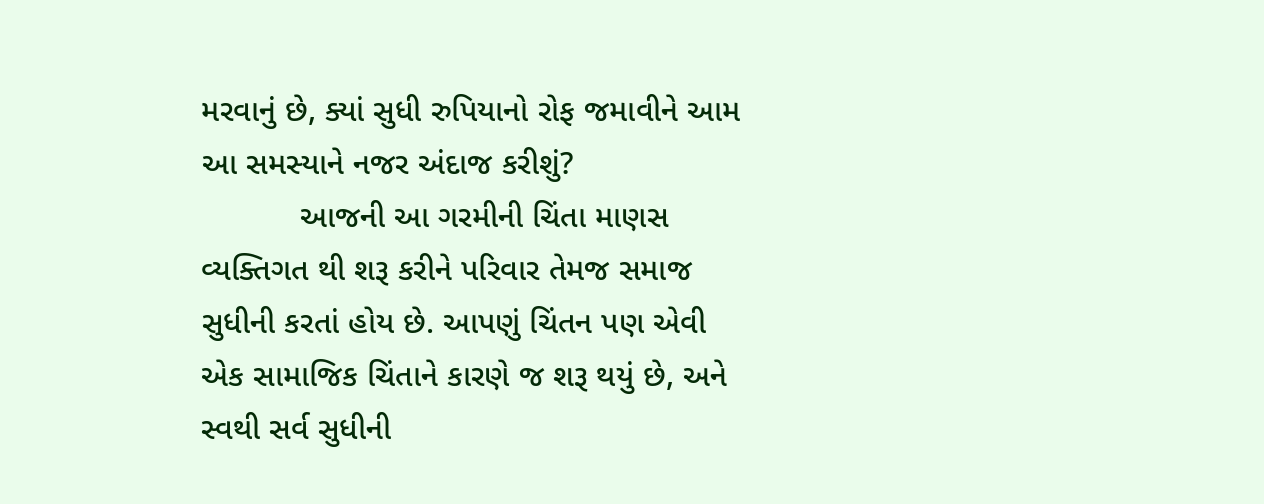મરવાનું છે, ક્યાં સુધી રુપિયાનો રોફ જમાવીને આમ આ સમસ્યાને નજર અંદાજ કરીશું?
           આજની આ ગરમીની ચિંતા માણસ વ્યક્તિગત થી શરૂ કરીને પરિવાર તેમજ સમાજ સુધીની કરતાં હોય છે. આપણું ચિંતન પણ એવી એક સામાજિક ચિંતાને કારણે જ શરૂ થયું છે, અને સ્વથી સર્વ સુધીની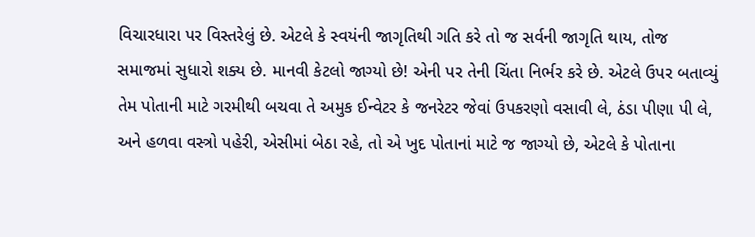વિચારધારા પર વિસ્તરેલું છે. એટલે કે સ્વયંની જાગૃતિથી ગતિ કરે તો જ સર્વની જાગૃતિ થાય, તોજ સમાજમાં સુધારો શક્ય છે. માનવી કેટલો જાગ્યો છે! એની પર તેની ચિંતા નિર્ભર કરે છે. એટલે ઉપર બતાવ્યું તેમ પોતાની માટે ગરમીથી બચવા તે અમુક ઈન્વેટર કે જનરેટર જેવાં ઉપકરણો વસાવી લે, ઠંડા પીણા પી લે, અને હળવા વસ્ત્રો પહેરી, એસીમાં બેઠા રહે, તો એ ખુદ પોતાનાં માટે જ જાગ્યો છે, એટલે કે પોતાના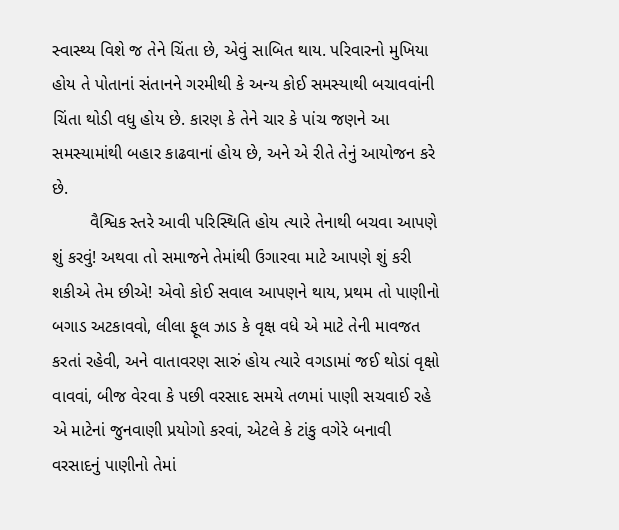સ્વાસ્થ્ય વિશે જ તેને ચિંતા છે, એવું સાબિત થાય. પરિવારનો મુખિયા હોય તે પોતાનાં સંતાનને ગરમીથી કે અન્ય કોઈ સમસ્યાથી બચાવવાંની ચિંતા થોડી વધુ હોય છે. કારણ કે તેને ચાર કે પાંચ જણને આ સમસ્યામાંથી બહાર કાઢવાનાં હોય છે, અને એ રીતે તેનું આયોજન કરે છે.
        વૈશ્વિક સ્તરે આવી પરિસ્થિતિ હોય ત્યારે તેનાથી બચવા આપણે શું કરવું! અથવા તો સમાજને તેમાંથી ઉગારવા માટે આપણે શું કરી શકીએ તેમ છીએ! એવો કોઈ સવાલ આપણને થાય, પ્રથમ તો પાણીનો બગાડ અટકાવવો, લીલા ફૂલ ઝાડ કે વૃક્ષ વધે એ માટે તેની માવજત કરતાં રહેવી, અને વાતાવરણ સારું હોય ત્યારે વગડામાં જઈ થોડાં વૃક્ષો વાવવાં, બીજ વેરવા કે પછી વરસાદ સમયે તળમાં પાણી સચવાઈ રહે એ માટેનાં જુનવાણી પ્રયોગો કરવાં, એટલે કે ટાંકુ વગેરે બનાવી વરસાદનું પાણીનો તેમાં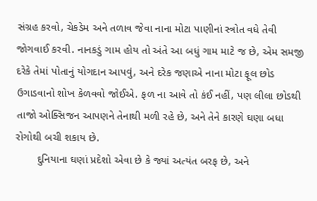સંગ્રહ કરવો, ચેકડેમ અને તળાવ જેવા નાના મોટા પાણીનાં સ્ત્રોત વધે તેવી જોગવાઈ કરવી. નાનકડું ગામ હોય તો અંતે આ બધું ગામ માટે જ છે, એમ સમજી દરેકે તેમાં પોતાનું યોગદાન આપવું, અને દરેક જણાએ નાના મોટા ફૂલ છોડ ઉગાડવાનો શોખ કેળવવો જોઈએ. ફળ ના આવે તો કંઈ નહીં, પણ લીલા છોડથી તાજો ઓક્સિજન આપણને તેનાથી મળી રહે છે, અને તેને કારણે ઘણા બધા રોગોથી બચી શકાય છે.
       દુનિયાના ઘણાં પ્રદેશો એવા છે કે જ્યાં અત્યંત બરફ છે, અને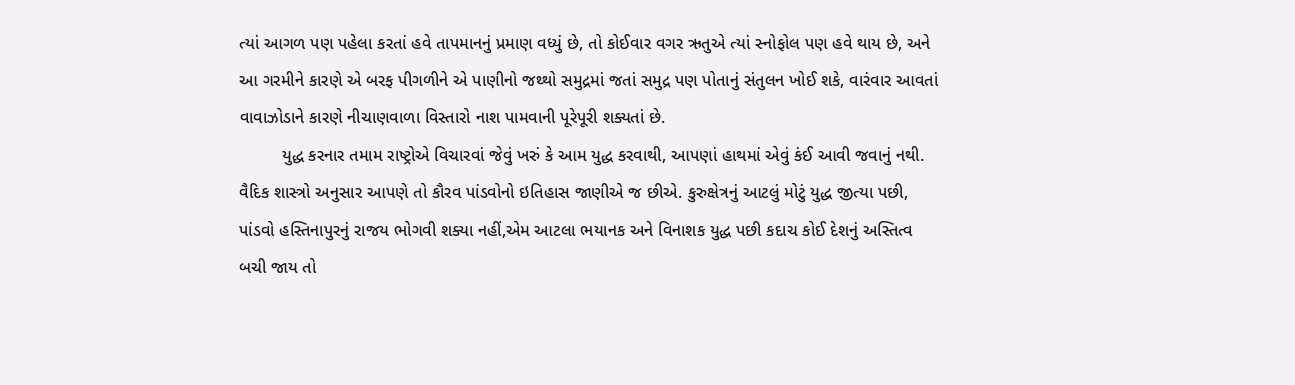ત્યાં આગળ પણ પહેલા કરતાં હવે તાપમાનનું પ્રમાણ વધ્યું છે, તો કોઈવાર વગર ઋતુએ ત્યાં સ્નોફોલ પણ હવે થાય છે, અને આ ગરમીને કારણે એ બરફ પીગળીને એ પાણીનો જથ્થો સમુદ્રમાં જતાં સમુદ્ર પણ પોતાનું સંતુલન ખોઈ શકે, વારંવાર આવતાં વાવાઝોડાને કારણે નીચાણવાળા વિસ્તારો નાશ પામવાની પૂરેપૂરી શક્યતાં છે.
         યુદ્ધ કરનાર તમામ રાષ્ટ્રોએ વિચારવાં જેવું ખરું કે આમ યુદ્ધ કરવાથી, આપણાં હાથમાં એવું કંઈ આવી જવાનું નથી. વૈદિક શાસ્ત્રો અનુસાર આપણે તો કૌરવ પાંડવોનો ઇતિહાસ જાણીએ જ છીએ. કુરુક્ષેત્રનું આટલું મોટું યુદ્ધ જીત્યા પછી, પાંડવો હસ્તિનાપુરનું રાજય ભોગવી શક્યા નહીં,એમ આટલા ભયાનક અને વિનાશક યુદ્ધ પછી કદાચ કોઈ દેશનું અસ્તિત્વ બચી જાય તો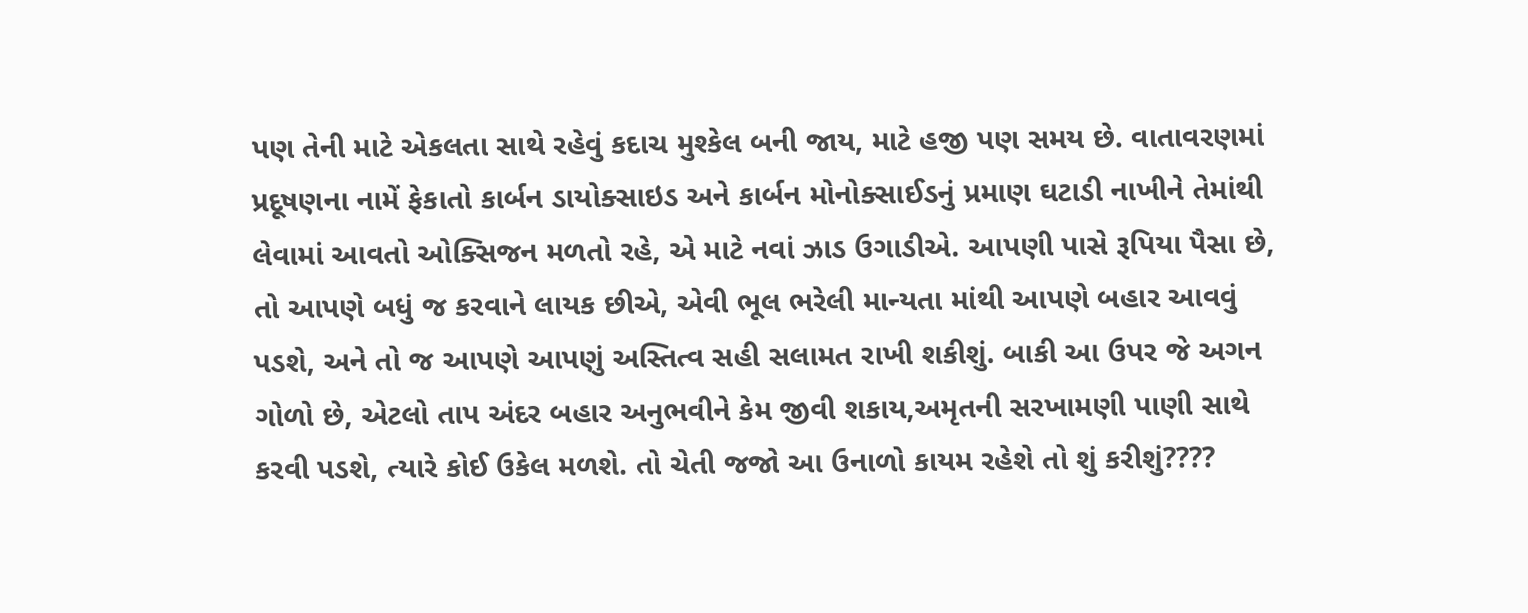પણ તેની માટે એકલતા સાથે રહેવું કદાચ મુશ્કેલ બની જાય, માટે હજી પણ સમય છે. વાતાવરણમાં પ્રદૂષણના નામેં ફેકાતો કાર્બન ડાયોક્સાઇડ અને કાર્બન મોનોક્સાઈડનું પ્રમાણ ઘટાડી નાખીને તેમાંથી લેવામાં આવતો ઓક્સિજન મળતો રહે, એ માટે નવાં ઝાડ ઉગાડીએ. આપણી પાસે રૂપિયા પૈસા છે, તો આપણે બધું જ કરવાને લાયક છીએ, એવી ભૂલ ભરેલી માન્યતા માંથી આપણે બહાર આવવું પડશે, અને તો જ આપણે આપણું અસ્તિત્વ સહી સલામત રાખી શકીશું. બાકી આ ઉપર જે અગન ગોળો છે, એટલો તાપ અંદર બહાર અનુભવીને કેમ જીવી શકાય,અમૃતની સરખામણી પાણી સાથે કરવી પડશે, ત્યારે કોઈ ઉકેલ મળશે. તો ચેતી જજો આ ઉનાળો કાયમ રહેશે તો શું કરીશું????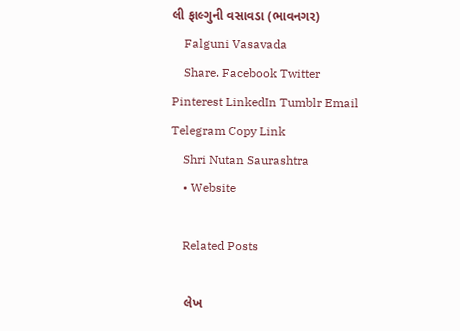લી ફાલ્ગુની વસાવડા (ભાવનગર)
    Falguni Vasavada
    Share. Facebook Twitter Pinterest LinkedIn Tumblr Email Telegram Copy Link
    Shri Nutan Saurashtra
    • Website

    Related Posts

    લેખ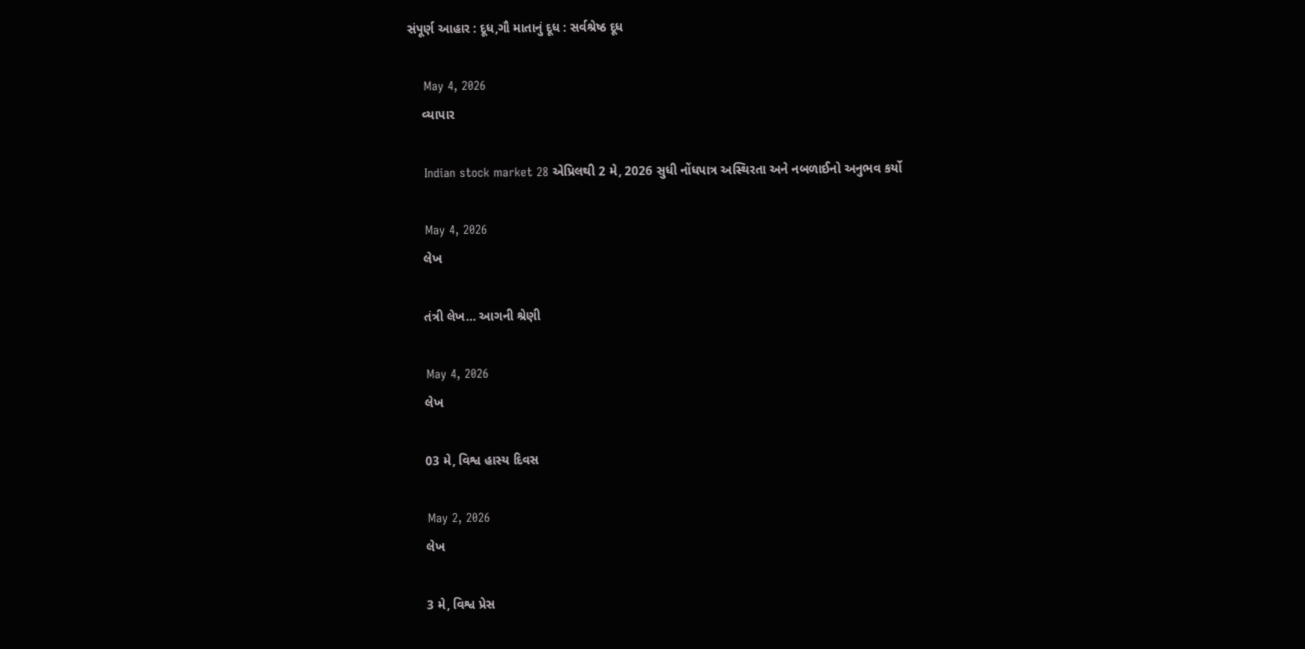સંપૂર્ણ આહાર : દૂધ,ગૌ માતાનું દૂધ : સર્વશ્રેષ્ઠ દૂધ

    May 4, 2026
    વ્યાપાર

    Indian stock market 28 એપ્રિલથી 2 મે, 2026 સુધી નોંધપાત્ર અસ્થિરતા અને નબળાઈનો અનુભવ કર્યો

    May 4, 2026
    લેખ

    તંત્રી લેખ… આગની શ્રેણી

    May 4, 2026
    લેખ

    03 મે, વિશ્વ હાસ્ય દિવસ

    May 2, 2026
    લેખ

    3 મે, વિશ્વ પ્રેસ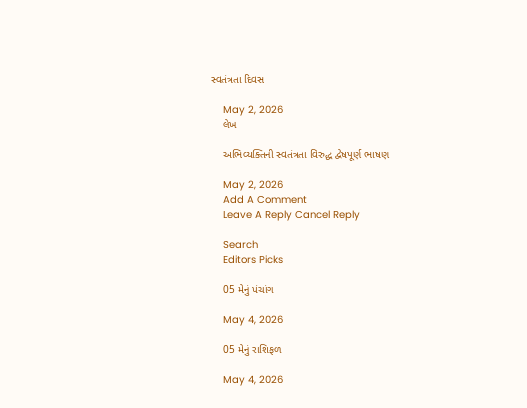સ્વતંત્રતા દિવસ

    May 2, 2026
    લેખ

    અભિવ્યક્તિની સ્વતંત્રતા વિરુદ્ધ દ્વેષપૂર્ણ ભાષણ

    May 2, 2026
    Add A Comment
    Leave A Reply Cancel Reply

    Search
    Editors Picks

    05 મેનું પંચાંગ

    May 4, 2026

    05 મેનું રાશિફળ

    May 4, 2026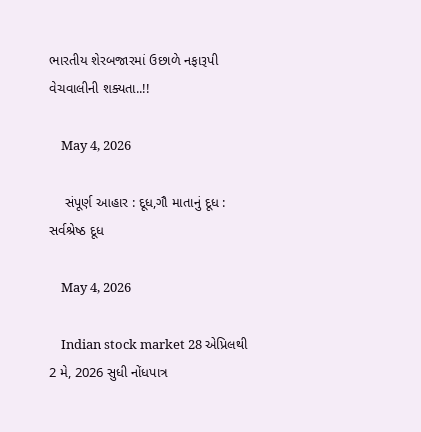ભારતીય શેરબજારમાં ઉછાળે નફારૂપી વેચવાલીની શક્યતા..!!

    May 4, 2026

    સંપૂર્ણ આહાર : દૂધ,ગૌ માતાનું દૂધ : સર્વશ્રેષ્ઠ દૂધ

    May 4, 2026

    Indian stock market 28 એપ્રિલથી 2 મે, 2026 સુધી નોંધપાત્ર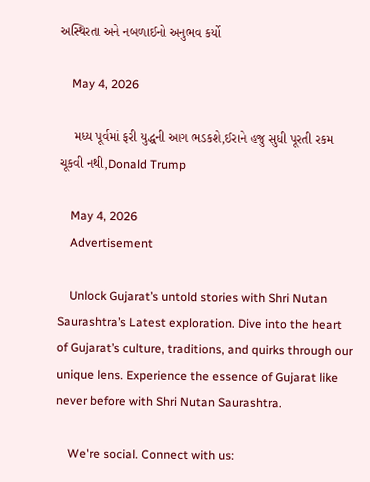અસ્થિરતા અને નબળાઈનો અનુભવ કર્યો

    May 4, 2026

    મધ્ય પૂર્વમાં ફરી યુદ્ધની આગ ભડકશે,ઈરાને હજુ સુધી પૂરતી રકમ ચૂકવી નથી,Donald Trump

    May 4, 2026
    Advertisement

    Unlock Gujarat’s untold stories with Shri Nutan Saurashtra’s Latest exploration. Dive into the heart of Gujarat’s culture, traditions, and quirks through our unique lens. Experience the essence of Gujarat like never before with Shri Nutan Saurashtra.

    We're social. Connect with us: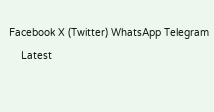Facebook X (Twitter) WhatsApp Telegram
    Latest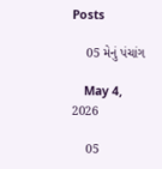Posts

    05 મેનું પંચાંગ

    May 4, 2026

    05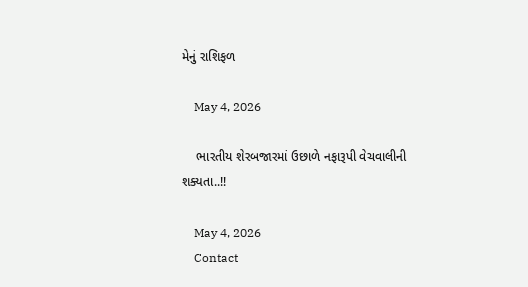મેનું રાશિફળ

    May 4, 2026

    ભારતીય શેરબજારમાં ઉછાળે નફારૂપી વેચવાલીની શક્યતા..!!

    May 4, 2026
    Contact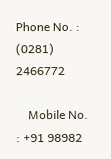Phone No. : (0281) 2466772

    Mobile No. : +91 98982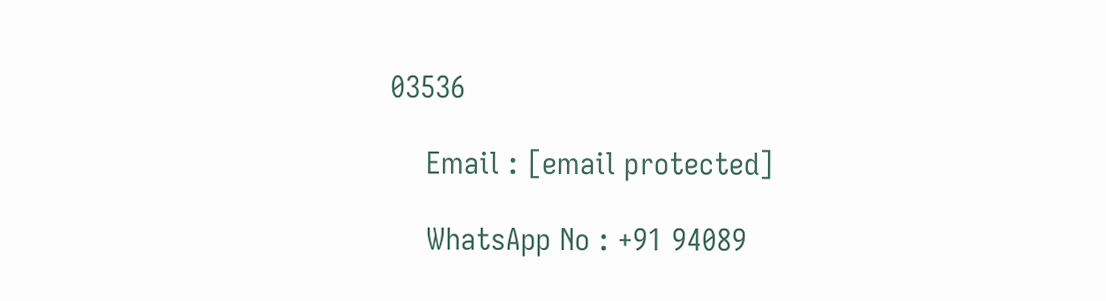03536

    Email : [email protected]

    WhatsApp No : +91 94089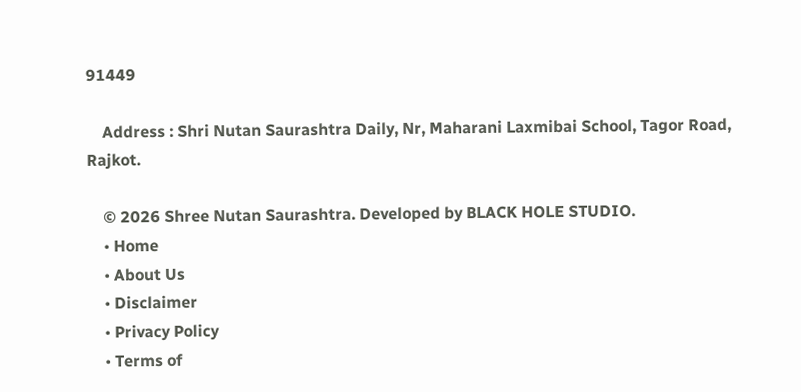91449

    Address : Shri Nutan Saurashtra Daily, Nr, Maharani Laxmibai School, Tagor Road, Rajkot.

    © 2026 Shree Nutan Saurashtra. Developed by BLACK HOLE STUDIO.
    • Home
    • About Us
    • Disclaimer
    • Privacy Policy
    • Terms of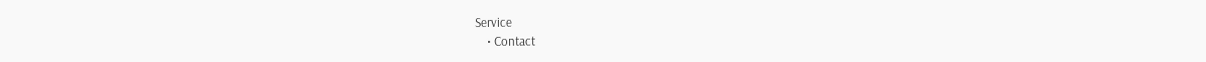Service
    • Contact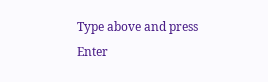Type above and press Enter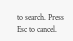to search. Press Esc to cancel.